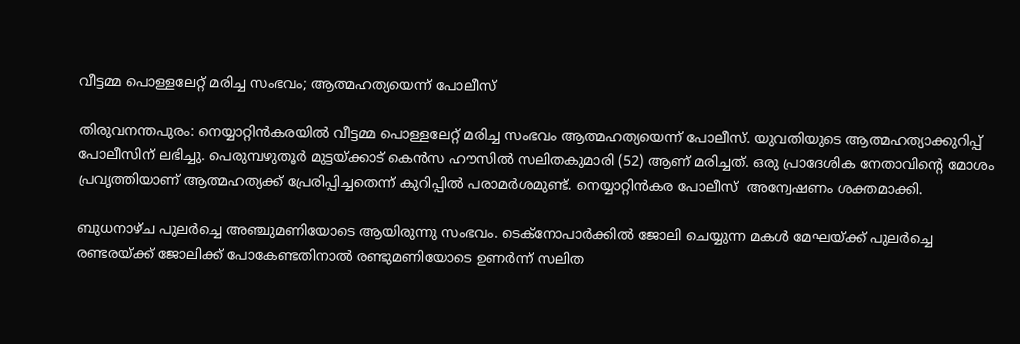വീട്ടമ്മ പൊള്ളലേറ്റ് മരിച്ച സംഭവം; ആത്മഹത്യയെന്ന് പോലീസ്

തിരുവനന്തപുരം: നെയ്യാറ്റിന്‍കരയില്‍ വീട്ടമ്മ പൊള്ളലേറ്റ് മരിച്ച സംഭവം ആത്മഹത്യയെന്ന് പോലീസ്. യുവതിയുടെ ആത്മഹത്യാക്കുറിപ്പ് പോലീസിന് ലഭിച്ചു. പെരുമ്പഴുതൂര്‍ മുട്ടയ്ക്കാട് കെന്‍സ ഹൗസില്‍ സലിതകുമാരി (52) ആണ് മരിച്ചത്. ഒരു പ്രാദേശിക നേതാവിന്റെ മോശം പ്രവൃത്തിയാണ് ആത്മഹത്യക്ക് പ്രേരിപ്പിച്ചതെന്ന്‌ കുറിപ്പില്‍ പരാമര്‍ശമുണ്ട്. നെയ്യാറ്റിന്‍കര പോലീസ്  അന്വേഷണം ശക്തമാക്കി.

ബുധനാഴ്ച പുലര്‍ച്ചെ അഞ്ചുമണിയോടെ ആയിരുന്നു സംഭവം. ടെക്‌നോപാര്‍ക്കില്‍ ജോലി ചെയ്യുന്ന മകള്‍ മേഘയ്ക്ക് പുലര്‍ച്ചെ രണ്ടരയ്ക്ക് ജോലിക്ക് പോകേണ്ടതിനാല്‍ രണ്ടുമണിയോടെ ഉണര്‍ന്ന് സലിത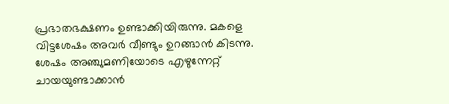പ്രഭാതഭക്ഷണം ഉണ്ടാക്കിയിരുന്നു. മകളെ വിട്ടശേഷം അവര്‍ വീണ്ടും ഉറങ്ങാന്‍ കിടന്നു. ശേഷം അഞ്ചുമണിയോടെ എഴുന്നേറ്റ് ചായയുണ്ടാക്കാന്‍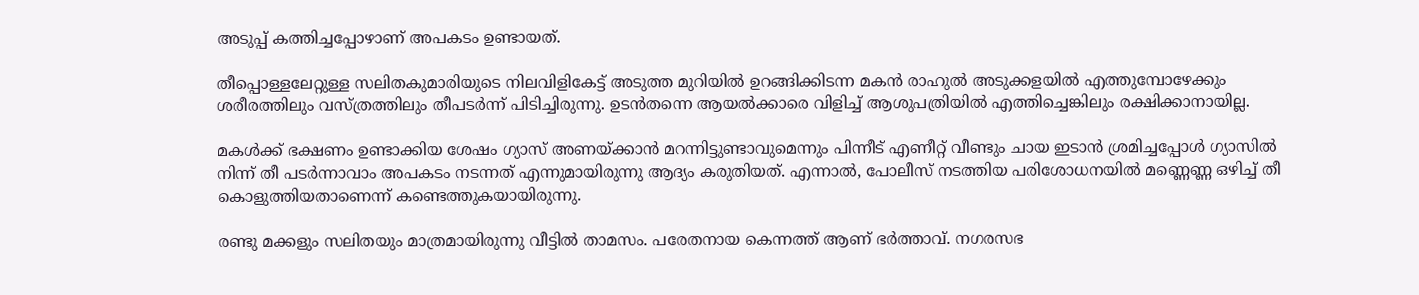അടുപ്പ് കത്തിച്ചപ്പോഴാണ് അപകടം ഉണ്ടായത്.

തീപ്പൊള്ളലേറ്റുള്ള സലിതകുമാരിയുടെ നിലവിളികേട്ട് അടുത്ത മുറിയില്‍ ഉറങ്ങിക്കിടന്ന മകന്‍ രാഹുല്‍ അടുക്കളയില്‍ എത്തുമ്പോഴേക്കും ശരീരത്തിലും വസ്ത്രത്തിലും തീപടര്‍ന്ന് പിടിച്ചിരുന്നു. ഉടന്‍തന്നെ ആയല്‍ക്കാരെ വിളിച്ച് ആശുപത്രിയില്‍ എത്തിച്ചെങ്കിലും രക്ഷിക്കാനായില്ല.

മകള്‍ക്ക് ഭക്ഷണം ഉണ്ടാക്കിയ ശേഷം ഗ്യാസ് അണയ്ക്കാന്‍ മറന്നിട്ടുണ്ടാവുമെന്നും പിന്നീട് എണീറ്റ് വീണ്ടും ചായ ഇടാന്‍ ശ്രമിച്ചപ്പോള്‍ ഗ്യാസില്‍ നിന്ന് തീ പടര്‍ന്നാവാം അപകടം നടന്നത് എന്നുമായിരുന്നു ആദ്യം കരുതിയത്. എന്നാല്‍, പോലീസ് നടത്തിയ പരിശോധനയില്‍ മണ്ണെണ്ണ ഒഴിച്ച് തീ കൊളുത്തിയതാണെന്ന് കണ്ടെത്തുകയായിരുന്നു.

രണ്ടു മക്കളും സലിതയും മാത്രമായിരുന്നു വീട്ടില്‍ താമസം. പരേതനായ കെന്നത്ത് ആണ് ഭര്‍ത്താവ്. നഗരസഭ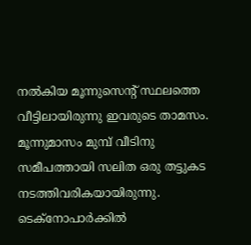നല്‍കിയ മൂന്നുസെന്റ് സ്ഥലത്തെ വീട്ടിലായിരുന്നു ഇവരുടെ താമസം. മൂന്നുമാസം മുമ്പ് വീടിനു സമീപത്തായി സലിത ഒരു തട്ടുകട നടത്തിവരികയായിരുന്നു. ടെക്‌നോപാര്‍ക്കില്‍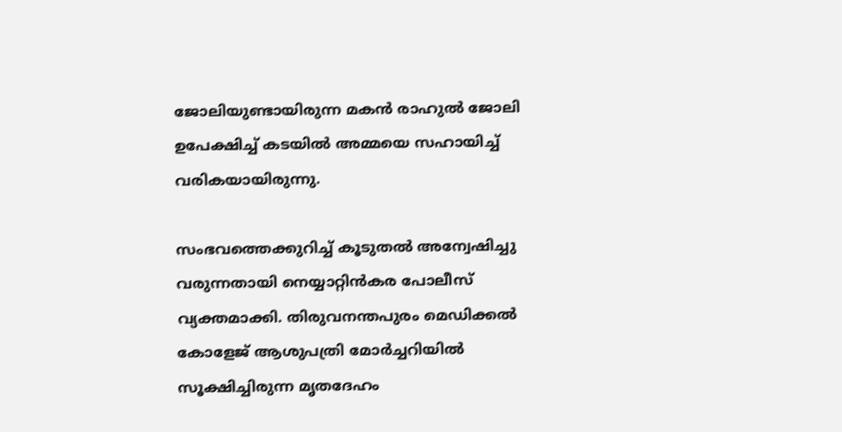ജോലിയുണ്ടായിരുന്ന മകന്‍ രാഹുല്‍ ജോലി ഉപേക്ഷിച്ച് കടയില്‍ അമ്മയെ സഹായിച്ച് വരികയായിരുന്നു.

സംഭവത്തെക്കുറിച്ച് കൂടുതല്‍ അന്വേഷിച്ചു വരുന്നതായി നെയ്യാറ്റിന്‍കര പോലീസ് വ്യക്തമാക്കി. തിരുവനന്തപുരം മെഡിക്കല്‍ കോളേജ് ആശുപത്രി മോര്‍ച്ചറിയില്‍ സൂക്ഷിച്ചിരുന്ന മൃതദേഹം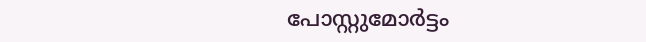പോസ്റ്റുമോര്‍ട്ടം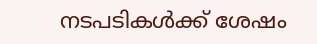നടപടികള്‍ക്ക് ശേഷം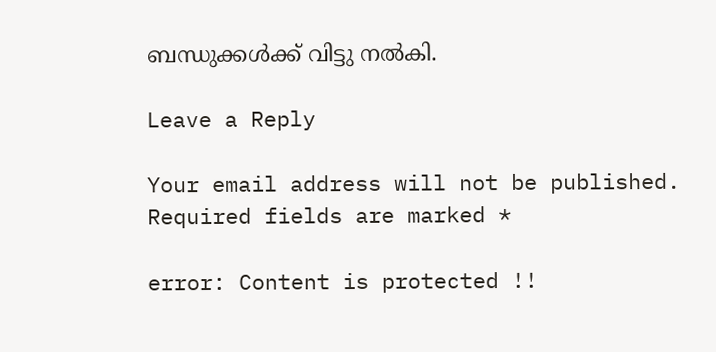ബന്ധുക്കള്‍ക്ക് വിട്ടു നല്‍കി.

Leave a Reply

Your email address will not be published. Required fields are marked *

error: Content is protected !!